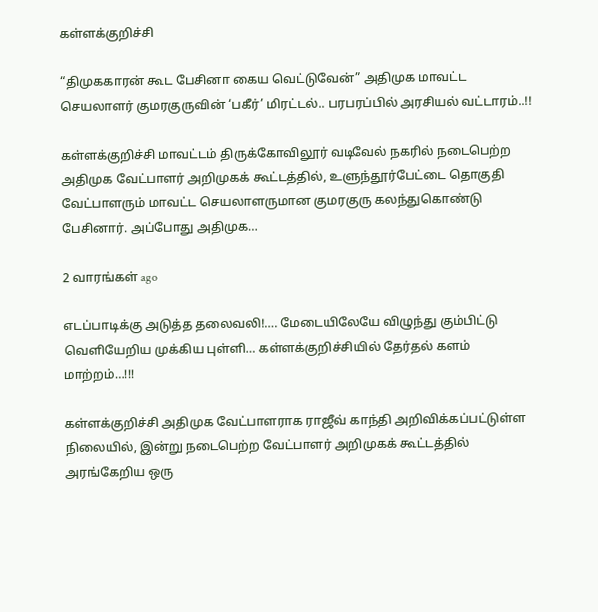கள்ளக்குறிச்சி

“திமுககாரன் கூட பேசினா கைய வெட்டுவேன்” அதிமுக மாவட்ட செயலாளர் குமரகுருவின் ‘பகீர்’ மிரட்டல்.. பரபரப்பில் அரசியல் வட்டாரம்..!!

கள்ளக்குறிச்சி மாவட்டம் திருக்கோவிலூர் வடிவேல் நகரில் நடைபெற்ற அதிமுக வேட்பாளர் அறிமுகக் கூட்டத்தில், உளுந்தூர்பேட்டை தொகுதி வேட்பாளரும் மாவட்ட செயலாளருமான குமரகுரு கலந்துகொண்டு பேசினார். அப்போது அதிமுக…

2 வாரங்கள் ago

எடப்பாடிக்கு அடுத்த தலைவலி!…. மேடையிலேயே விழுந்து கும்பிட்டு வெளியேறிய முக்கிய புள்ளி… கள்ளக்குறிச்சியில் தேர்தல் களம் மாற்றம்…!!!

கள்ளக்குறிச்சி அதிமுக வேட்பாளராக ராஜீவ் காந்தி அறிவிக்கப்பட்டுள்ள நிலையில், இன்று நடைபெற்ற வேட்பாளர் அறிமுகக் கூட்டத்தில் அரங்கேறிய ஒரு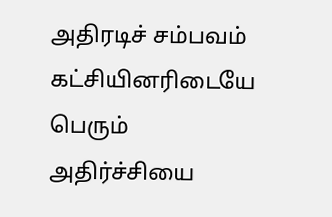அதிரடிச் சம்பவம் கட்சியினரிடையே பெரும் அதிர்ச்சியை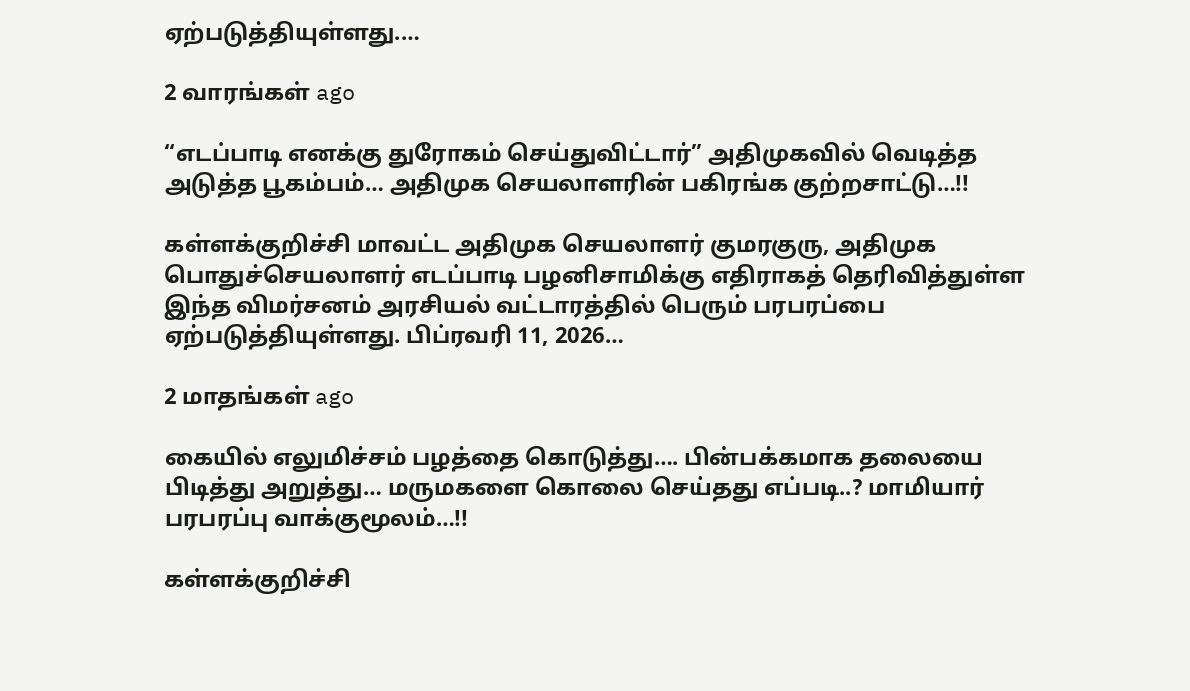ஏற்படுத்தியுள்ளது.…

2 வாரங்கள் ago

“எடப்பாடி எனக்கு துரோகம் செய்துவிட்டார்” அதிமுகவில் வெடித்த அடுத்த பூகம்பம்… அதிமுக செயலாளரின் பகிரங்க குற்றசாட்டு…!!

கள்ளக்குறிச்சி மாவட்ட அதிமுக செயலாளர் குமரகுரு, அதிமுக பொதுச்செயலாளர் எடப்பாடி பழனிசாமிக்கு எதிராகத் தெரிவித்துள்ள இந்த விமர்சனம் அரசியல் வட்டாரத்தில் பெரும் பரபரப்பை ஏற்படுத்தியுள்ளது. பிப்ரவரி 11, 2026…

2 மாதங்கள் ago

கையில் எலுமிச்சம் பழத்தை கொடுத்து…. பின்பக்கமாக தலையை பிடித்து அறுத்து… மருமகளை கொலை செய்தது எப்படி..? மாமியார் பரபரப்பு வாக்குமூலம்…!!

கள்ளக்குறிச்சி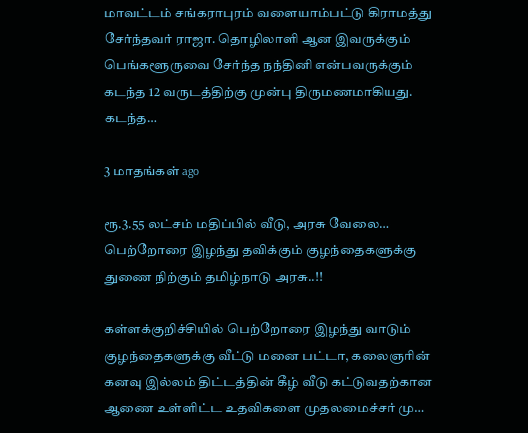மாவட்டம் சங்கராபுரம் வளையாம்பட்டு கிராமத்து சேர்ந்தவர் ராஜா. தொழிலாளி ஆன இவருக்கும் பெங்களூருவை சேர்ந்த நந்தினி என்பவருக்கும் கடந்த 12 வருடத்திற்கு முன்பு திருமணமாகியது. கடந்த…

3 மாதங்கள் ago

ரூ.3.55 லட்சம் மதிப்பில் வீடு, அரசு வேலை… பெற்றோரை இழந்து தவிக்கும் குழந்தைகளுக்கு துணை நிற்கும் தமிழ்நாடு அரசு..!!

கள்ளக்குறிச்சியில் பெற்றோரை இழந்து வாடும் குழந்தைகளுக்கு வீட்டு மனை பட்டா, கலைஞரின் கனவு இல்லம் திட்டத்தின் கீழ் வீடு கட்டுவதற்கான ஆணை உள்ளிட்ட உதவிகளை முதலமைச்சர் மு…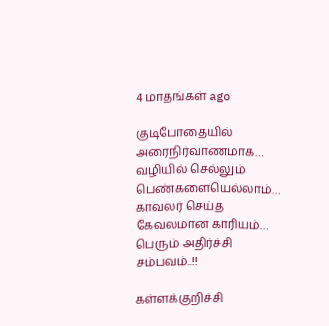4 மாதங்கள் ago

குடிபோதையில் அரைநிர்வாணமாக… வழியில் செல்லும் பெண்களையெல்லாம்… காவலர் செய்த கேவலமான காரியம்… பெரும் அதிர்ச்சி சம்பவம்..!!

கள்ளக்குறிச்சி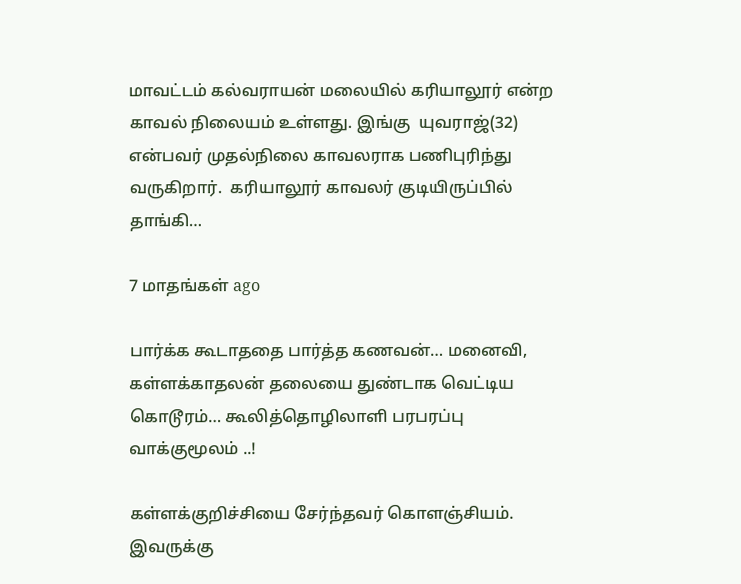மாவட்டம் கல்வராயன் மலையில் கரியாலூர் என்ற காவல் நிலையம் உள்ளது. இங்கு  யுவராஜ்(32) என்பவர் முதல்நிலை காவலராக பணிபுரிந்து வருகிறார்.  கரியாலூர் காவலர் குடியிருப்பில் தாங்கி…

7 மாதங்கள் ago

பார்க்க கூடாததை பார்த்த கணவன்… மனைவி, கள்ளக்காதலன் தலையை துண்டாக வெட்டிய கொடூரம்… கூலித்தொழிலாளி பரபரப்பு வாக்குமூலம் ..!

கள்ளக்குறிச்சியை சேர்ந்தவர் கொளஞ்சியம். இவருக்கு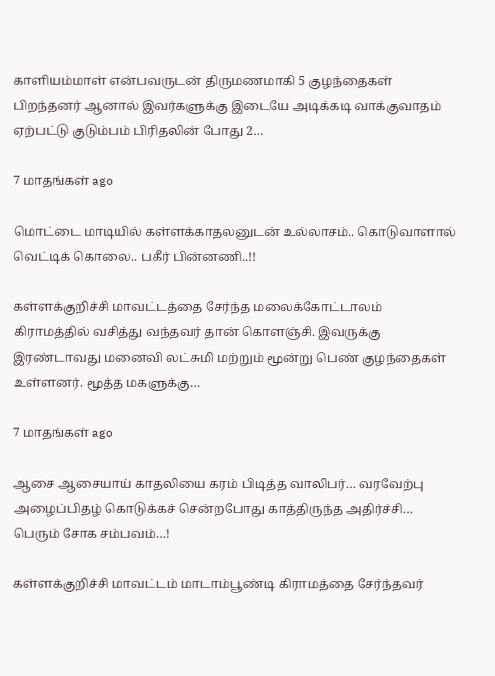காளியம்மாள் என்பவருடன் திருமணமாகி 5 குழந்தைகள் பிறந்தனர் ஆனால் இவர்களுக்கு இடையே அடிக்கடி வாக்குவாதம் ஏற்பட்டு குடும்பம் பிரிதலின் போது 2…

7 மாதங்கள் ago

மொட்டை மாடியில் கள்ளக்காதலனுடன் உல்லாசம்.. கொடுவாளால் வெட்டிக் கொலை.. பகீர் பின்னணி..!!

கள்ளக்குறிச்சி மாவட்டத்தை சேர்ந்த மலைக்கோட்டாலம் கிராமத்தில் வசித்து வந்தவர் தான் கொளஞ்சி. இவருக்கு இரண்டாவது மனைவி லட்சுமி மற்றும் மூன்று பெண் குழந்தைகள் உள்ளனர். மூத்த மகளுக்கு…

7 மாதங்கள் ago

ஆசை ஆசையாய் காதலியை கரம் பிடித்த வாலிபர்… வரவேற்பு அழைப்பிதழ் கொடுக்கச் சென்றபோது காத்திருந்த அதிர்ச்சி… பெரும் சோக சம்பவம்…!

கள்ளக்குறிச்சி மாவட்டம் மாடாம்பூண்டி கிராமத்தை சேர்ந்தவர்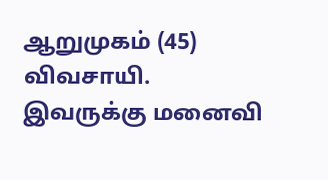ஆறுமுகம் (45) விவசாயி. இவருக்கு மனைவி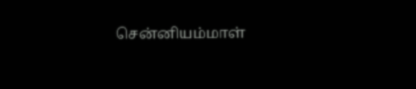சென்னியம்மாள்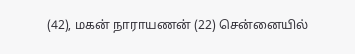(42), மகன் நாராயணன் (22) சென்னையில்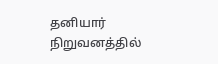தனியார் நிறுவனத்தில்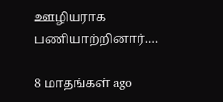ஊழியராக பணியாற்றினார்.…

8 மாதங்கள் ago